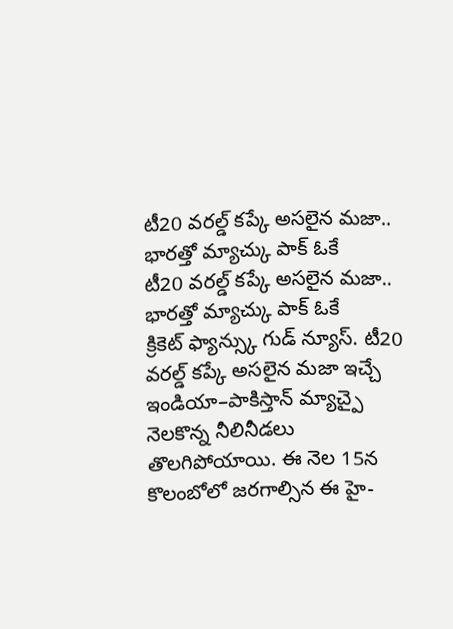టీ20 వరల్డ్ కప్కే అసలైన మజా.. భారత్తో మ్యాచ్కు పాక్ ఓకే
టీ20 వరల్డ్ కప్కే అసలైన మజా.. భారత్తో మ్యాచ్కు పాక్ ఓకే
క్రికెట్ ఫ్యాన్స్కు గుడ్ న్యూస్. టీ20 వరల్డ్ కప్కే అసలైన మజా ఇచ్చే ఇండియా–పాకిస్తాన్ మ్యాచ్పై నెలకొన్న నీలినీడలు తొలగిపోయాయి. ఈ నెల 15న కొలంబోలో జరగాల్సిన ఈ హై-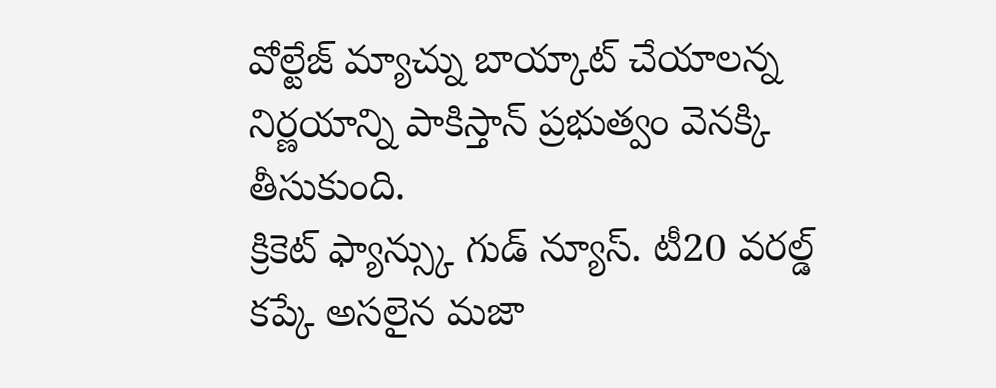వోల్టేజ్ మ్యాచ్ను బాయ్కాట్ చేయాలన్న నిర్ణయాన్ని పాకిస్తాన్ ప్రభుత్వం వెనక్కి తీసుకుంది.
క్రికెట్ ఫ్యాన్స్కు గుడ్ న్యూస్. టీ20 వరల్డ్ కప్కే అసలైన మజా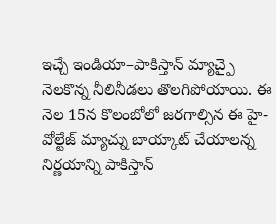ఇచ్చే ఇండియా–పాకిస్తాన్ మ్యాచ్పై నెలకొన్న నీలినీడలు తొలగిపోయాయి. ఈ నెల 15న కొలంబోలో జరగాల్సిన ఈ హై-వోల్టేజ్ మ్యాచ్ను బాయ్కాట్ చేయాలన్న నిర్ణయాన్ని పాకిస్తాన్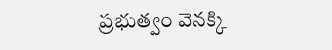ప్రభుత్వం వెనక్కి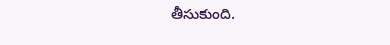తీసుకుంది.